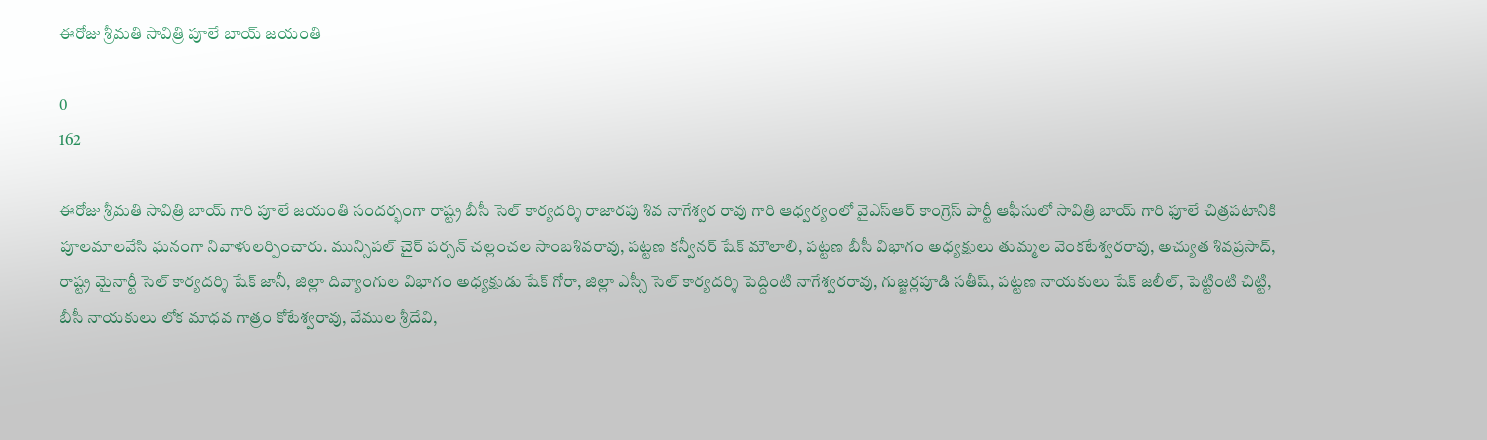ఈరోజు శ్రీమతి సావిత్రి పూలే బాయ్ జయంతి

0
162

ఈరోజు శ్రీమతి సావిత్రి బాయ్ గారి పూలే జయంతి సందర్భంగా రాష్ట్ర బీసీ సెల్ కార్యదర్శి రాజారపు శివ నాగేశ్వర రావు గారి ఆధ్వర్యంలో వైఎస్ఆర్ కాంగ్రెస్ పార్టీ ఆఫీసులో సావిత్రి బాయ్ గారి ఫూలే చిత్రపటానికి పూలమాలవేసి ఘనంగా నివాళులర్పించారు. మున్సిపల్ చైర్ పర్సన్ చల్లంచల సాంబశివరావు, పట్టణ కన్వీనర్ షేక్ మౌలాలి, పట్టణ బీసీ విభాగం అధ్యక్షులు తుమ్మల వెంకటేశ్వరరావు, అచ్యుత శివప్రసాద్, రాష్ట్ర మైనార్టీ సెల్ కార్యదర్శి షేక్ జానీ, జిల్లా దివ్యాంగుల విభాగం అధ్యక్షుడు షేక్ గోరా, జిల్లా ఎస్సీ సెల్ కార్యదర్శి పెద్దింటి నాగేశ్వరరావు, గుజ్జర్లపూడి సతీష్, పట్టణ నాయకులు షేక్ జలీల్, పెట్టింటి చిట్టి, బీసీ నాయకులు లోక మాధవ గాత్రం కోటేశ్వరావు, వేముల శ్రీదేవి,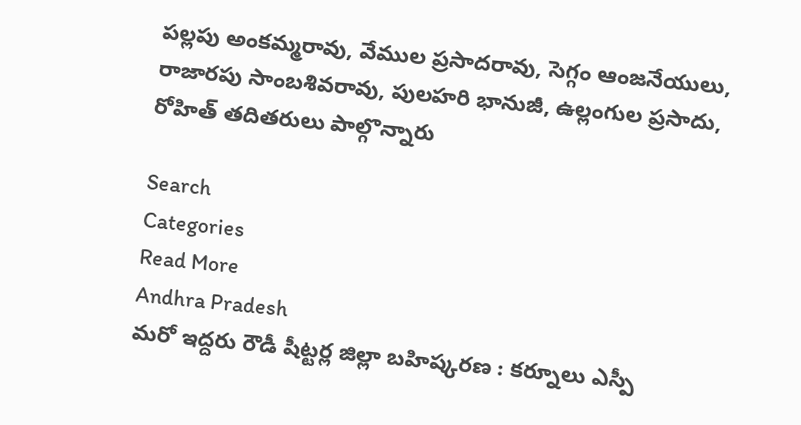పల్లపు అంకమ్మరావు, వేముల ప్రసాదరావు, సెగ్గం ఆంజనేయులు, రాజారపు సాంబశివరావు, పులహరి భానుజీ, ఉల్లంగుల ప్రసాదు, రోహిత్ తదితరులు పాల్గొన్నారు

Search
Categories
Read More
Andhra Pradesh
మరో ఇద్దరు రౌడీ షీట్టర్ల జిల్లా బహిష్కరణ : కర్నూలు ఎస్పీ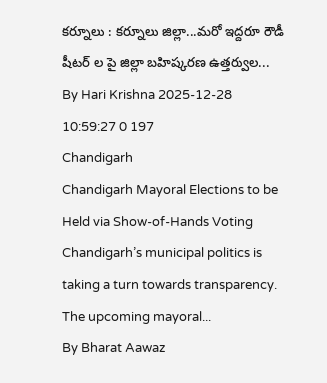కర్నూలు : కర్నూలు జిల్లా...మరో ఇద్దరూ రౌడీ షీటర్ ల పై జిల్లా బహిష్కరణ ఉత్తర్వుల...
By Hari Krishna 2025-12-28 10:59:27 0 197
Chandigarh
Chandigarh Mayoral Elections to be Held via Show-of-Hands Voting
Chandigarh’s municipal politics is taking a turn towards transparency. The upcoming mayoral...
By Bharat Aawaz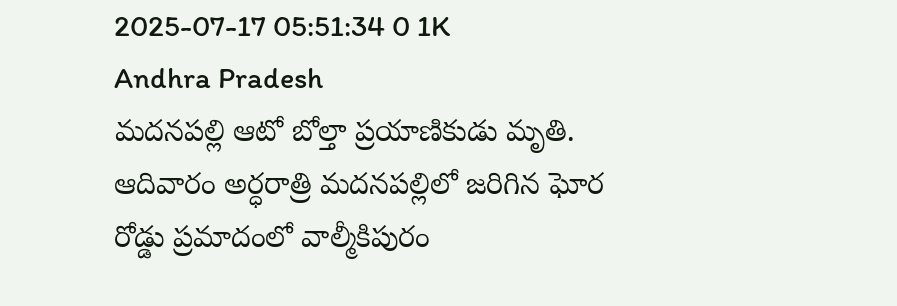2025-07-17 05:51:34 0 1K
Andhra Pradesh
మదనపల్లి ఆటో బోల్తా ప్రయాణికుడు మృతి.
ఆదివారం అర్ధరాత్రి మదనపల్లిలో జరిగిన ఘోర రోడ్డు ప్రమాదంలో వాల్మీకిపురం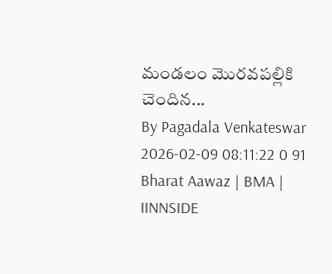మండలం మొరవపల్లికి చెందిన...
By Pagadala Venkateswar 2026-02-09 08:11:22 0 91
Bharat Aawaz | BMA | IINNSIDE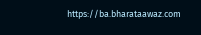https://ba.bharataawaz.com